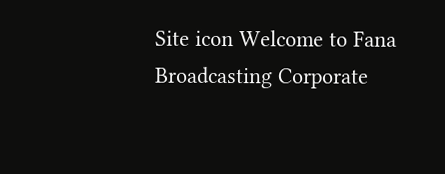Site icon Welcome to Fana Broadcasting Corporate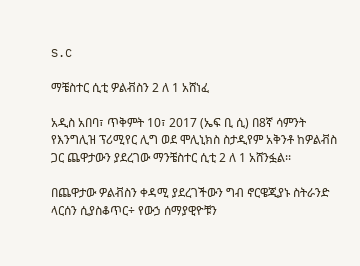S.C

ማቼስተር ሲቲ ዎልቭስን 2 ለ 1 አሸነፈ

አዲስ አበባ፣ ጥቅምት 10፣ 2017 (ኤፍ ቢ ሲ) በ8ኛ ሳምንት የእንግሊዝ ፕሪሚየር ሊግ ወደ ሞሊኒክስ ስታዲየም አቅንቶ ከዎልቭስ ጋር ጨዋታውን ያደረገው ማንቼስተር ሲቲ 2 ለ 1 አሸንፏል፡፡

በጨዋታው ዎልቭስን ቀዳሚ ያደረገችውን ግብ ኖርዌጂያኑ ስትራንድ ላርሰን ሲያስቆጥር÷ የውኃ ሰማያዊዮቹን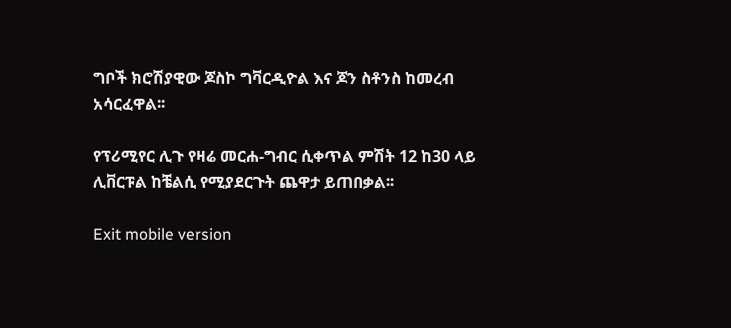ግቦች ክሮሽያዊው ጆስኮ ግቫርዲዮል እና ጆን ስቶንስ ከመረብ አሳርፈዋል፡፡

የፕሪሚየር ሊጉ የዛሬ መርሐ-ግብር ሲቀጥል ምሽት 12 ከ30 ላይ ሊቨርፑል ከቼልሲ የሚያደርጉት ጨዋታ ይጠበቃል፡፡

Exit mobile version